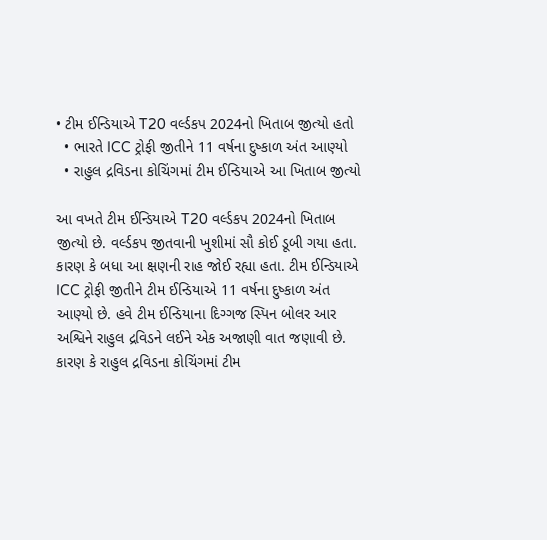• ટીમ ઈન્ડિયાએ T20 વર્લ્ડકપ 2024નો ખિતાબ જીત્યો હતો
  • ભારતે ICC ટ્રોફી જીતીને 11 વર્ષના દુષ્કાળ અંત આણ્યો
  • રાહુલ દ્રવિડના કોચિંગમાં ટીમ ઈન્ડિયાએ આ ખિતાબ જીત્યો

આ વખતે ટીમ ઈન્ડિયાએ T20 વર્લ્ડકપ 2024નો ખિતાબ જીત્યો છે. વર્લ્ડકપ જીતવાની ખુશીમાં સૌ કોઈ ડૂબી ગયા હતા. કારણ કે બધા આ ક્ષણની રાહ જોઈ રહ્યા હતા. ટીમ ઈન્ડિયાએ ICC ટ્રોફી જીતીને ટીમ ઈન્ડિયાએ 11 વર્ષના દુષ્કાળ અંત આણ્યો છે. હવે ટીમ ઈન્ડિયાના દિગ્ગજ સ્પિન બોલર આર અશ્વિને રાહુલ દ્રવિડને લઈને એક અજાણી વાત જણાવી છે. કારણ કે રાહુલ દ્રવિડના કોચિંગમાં ટીમ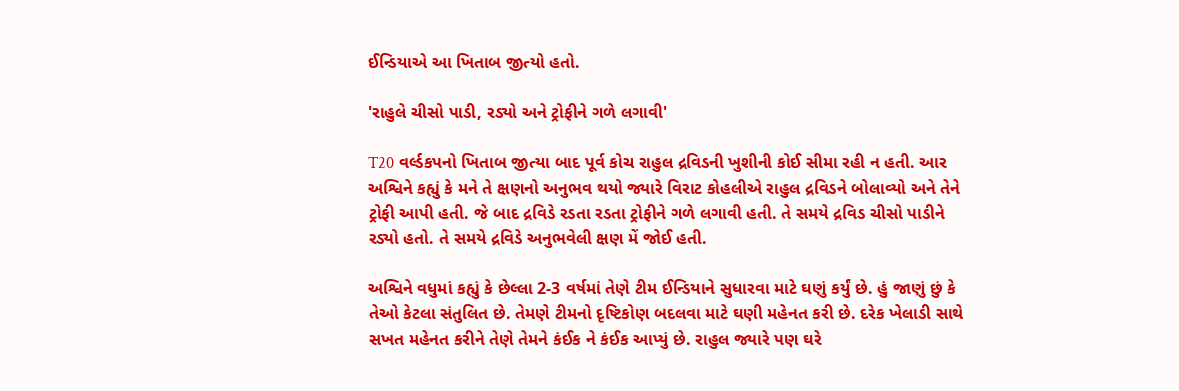ઈન્ડિયાએ આ ખિતાબ જીત્યો હતો.

'રાહુલે ચીસો પાડી, રડ્યો અને ટ્રોફીને ગળે લગાવી'

T20 વર્લ્ડકપનો ખિતાબ જીત્યા બાદ પૂર્વ કોચ રાહુલ દ્રવિડની ખુશીની કોઈ સીમા રહી ન હતી. આર અશ્વિને કહ્યું કે મને તે ક્ષણનો અનુભવ થયો જ્યારે વિરાટ કોહલીએ રાહુલ દ્રવિડને બોલાવ્યો અને તેને ટ્રોફી આપી હતી. જે બાદ દ્રવિડે રડતા રડતા ટ્રોફીને ગળે લગાવી હતી. તે સમયે દ્રવિડ ચીસો પાડીને રડ્યો હતો. તે સમયે દ્રવિડે અનુભવેલી ક્ષણ મેં જોઈ હતી.

અશ્વિને વધુમાં કહ્યું કે છેલ્લા 2-3 વર્ષમાં તેણે ટીમ ઈન્ડિયાને સુધારવા માટે ઘણું કર્યું છે. હું જાણું છું કે તેઓ કેટલા સંતુલિત છે. તેમણે ટીમનો દૃષ્ટિકોણ બદલવા માટે ઘણી મહેનત કરી છે. દરેક ખેલાડી સાથે સખત મહેનત કરીને તેણે તેમને કંઈક ને કંઈક આપ્યું છે. રાહુલ જ્યારે પણ ઘરે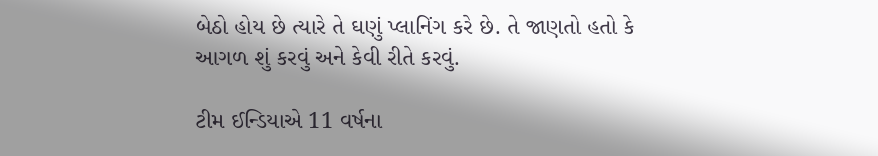બેઠો હોય છે ત્યારે તે ઘણું પ્લાનિંગ કરે છે. તે જાણતો હતો કે આગળ શું કરવું અને કેવી રીતે કરવું.

ટીમ ઈન્ડિયાએ 11 વર્ષના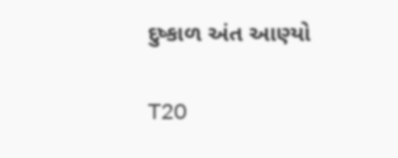દુષ્કાળ અંત આણ્યો

T20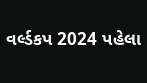વર્લ્ડકપ 2024 પહેલા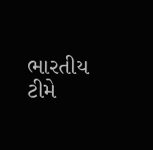ભારતીય ટીમે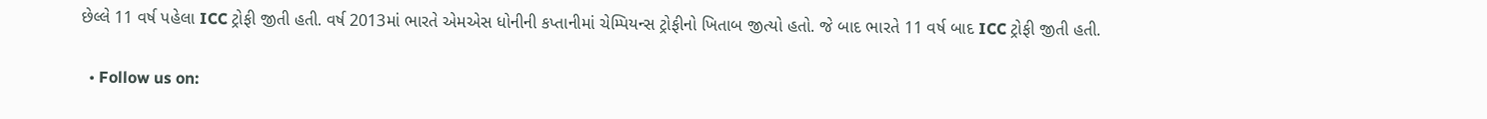છેલ્લે 11 વર્ષ પહેલા ICC ટ્રોફી જીતી હતી. વર્ષ 2013માં ભારતે એમએસ ધોનીની કપ્તાનીમાં ચેમ્પિયન્સ ટ્રોફીનો ખિતાબ જીત્યો હતો. જે બાદ ભારતે 11 વર્ષ બાદ ICC ટ્રોફી જીતી હતી.

  • Follow us on: